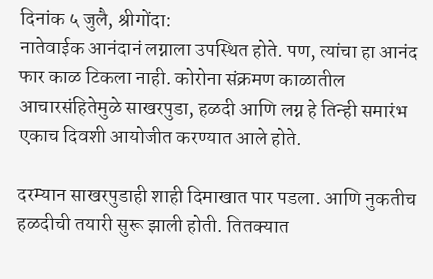दिनांक ५ जुलै, श्रीगोंदा:
नातेवाईक आनंदानं लग्नाला उपस्थित होते. पण, त्यांचा हा आनंद फार काळ टिकला नाही. कोरोना संक्रमण काळातील आचारसंहितेमुळे साखरपुडा, हळदी आणि लग्न हे तिन्ही समारंभ एकाच दिवशी आयोजीत करण्यात आले होते.

दरम्यान साखरपुडाही शाही दिमाखात पार पडला. आणि नुकतीच हळदीची तयारी सुरू झाली होती. तितक्यात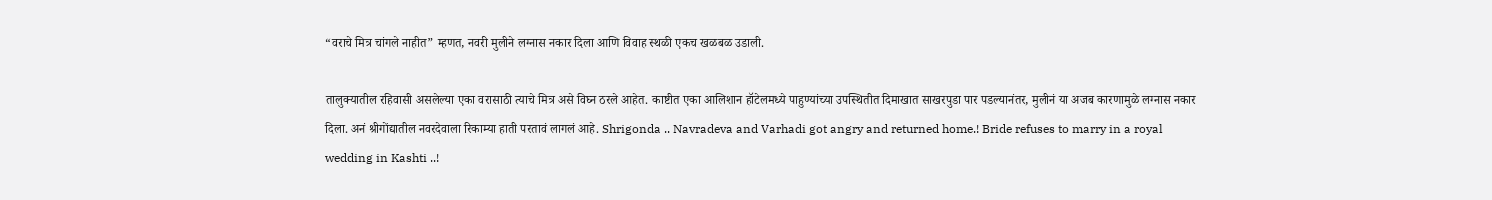“वराचे मित्र चांगले नाहीत” म्हणत, नवरी मुलीने लग्नास नकार दिला आणि विवाह स्थळी एकच खळबळ उडाली.

तालुक्यातील रहिवासी असलेल्या एका वरासाठी त्याचे मित्र असे विघ्न ठरले आहेत. काष्टीत एका आलिशान हॉटेलमध्ये पाहुण्यांच्या उपस्थितीत दिमाखात साखरपुडा पार पडल्यानंतर, मुलीनं या अजब कारणामुळे लग्नास नकार दिला. अनं श्रीगोंद्यातील नवरदेवाला रिकाम्या हाती परतावं लागलं आहे. Shrigonda .. Navradeva and Varhadi got angry and returned home.! Bride refuses to marry in a royal wedding in Kashti ..!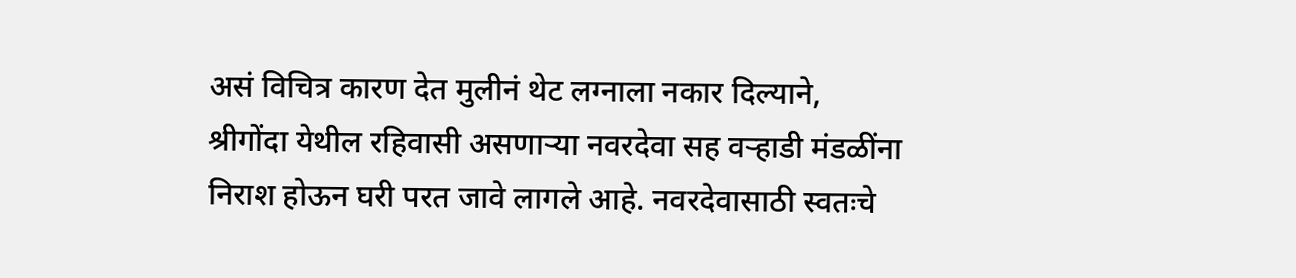असं विचित्र कारण देत मुलीनं थेट लग्नाला नकार दिल्याने, श्रीगोंदा येथील रहिवासी असणाऱ्या नवरदेवा सह वऱ्हाडी मंडळींना निराश होऊन घरी परत जावे लागले आहे. नवरदेवासाठी स्वतःचे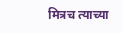मित्रच त्याच्या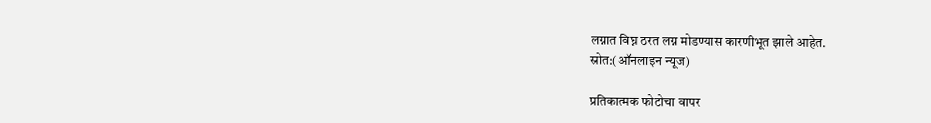लग्नात विघ्न ठरत लग्न मोडण्यास कारणीभूत झाले आहेत.
स्रोत:(ऑनलाइन न्यूज)

प्रतिकात्मक फोटोचा वापर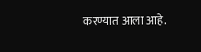करण्यात आला आहे.